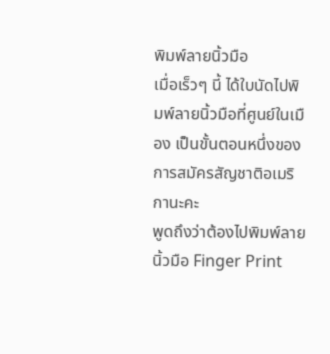พิมพ์ลายนิ้วมือ
เมื่อเร็วๆ นี้ ได้ใบนัดไปพิมพ์ลายนิ้วมือที่ศูนย์ในเมือง เป็นขั้นตอนหนึ่งของการสมัครสัญชาติอเมริกานะคะ
พูดถึงว่าต้องไปพิมพ์ลายนิ้วมือ Finger Print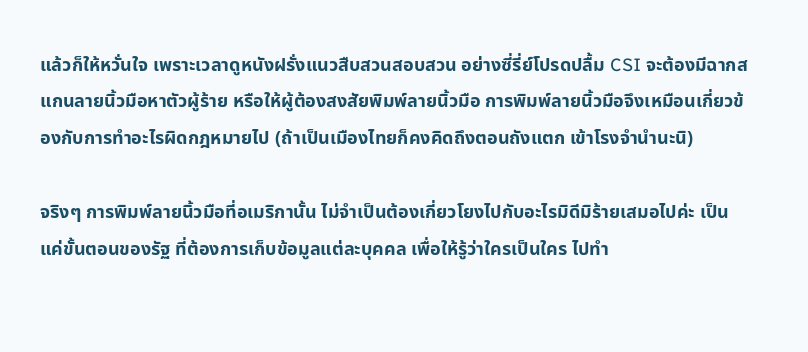แล้วก็ให้หวั่นใจ เพราะเวลาดูหนังฝรั่งแนวสืบสวนสอบสวน อย่างซี่รี่ย์โปรดปลื้ม CSI จะต้องมีฉากสแกนลายนิ้วมือหาตัวผู้ร้าย หรือให้ผู้ต้องสงสัยพิมพ์ลายนิ้วมือ การพิมพ์ลายนิ้วมือจึงเหมือนเกี่ยวข้องกับการทำอะไรผิดกฎหมายไป (ถ้าเป็นเมืองไทยก็คงคิดถึงตอนถังแตก เข้าโรงจำนำนะนิ)

จริงๆ การพิมพ์ลายนิ้วมือที่อเมริกานั้น ไม่จำเป็นต้องเกี่ยวโยงไปกับอะไรมิดีมิร้ายเสมอไปค่ะ เป็นแค่ขั้นตอนของรัฐ ที่ต้องการเก็บข้อมูลแต่ละบุคคล เพื่อให้รู้ว่าใครเป็นใคร ไปทำ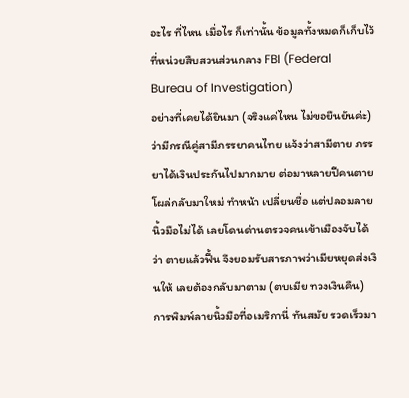อะไร ที่ไหน เมื่อไร ก็เท่านั้น ข้อมูลทั้งหมดก็เก็บไว้ที่หน่วยสืบสวนส่วนกลาง FBI (Federal Bureau of Investigation)
อย่างที่เคยได้ยินมา (จริงแค่ไหน ไม่ขอยืนยันค่ะ) ว่ามีกรณีคู่สามีภรรยาคนไทย แจ้งว่าสามีตาย ภรรยาได้เงินประกันไปมากมาย ต่อมาหลายปีคนตายโผล่กลับมาใหม่ ทำหน้า เปลี่ยนชื่อ แต่ปลอมลายนิ้วมือไม่ได้ เลยโดนด่านตรวจคนเข้าเมืองจับได้ว่า ตายแล้วฟื้น จึงยอมรับสารภาพว่าเมียหยุดส่งเงินให้ เลยต้องกลับมาตาม (ตบเมีย ทวงเงินคืน)
การพิมพ์ลายนิ้วมือที่อเมริกานี่ ทันสมัย รวดเร็วมา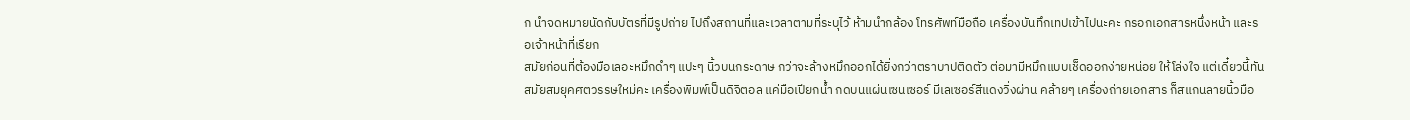ก นำจดหมายนัดกับบัตรที่มีรูปถ่าย ไปถึงสถานที่และเวลาตามที่ระบุไว้ ห้ามนำกล้อง โทรศัพท์มือถือ เครื่องบันทึกเทปเข้าไปนะคะ กรอกเอกสารหนึ่งหน้า และรอเจ้าหน้าที่เรียก
สมัยก่อนที่ต้องมือเลอะหมึกดำๆ แปะๆ นิ้วบนกระดาษ กว่าจะล้างหมึกออกได้ยิ่งกว่าตราบาปติดตัว ต่อมามีหมึกแบบเช็ดออกง่ายหน่อย ให้โล่งใจ แต่เดี๋ยวนี้ทันสมัยสมยุคศตวรรษใหม่คะ เครื่องพิมพ์เป็นดิจิตอล แค่มือเปียกน้ำ กดบนแผ่นเซนเซอร์ มีเลเซอร์สีแดงวิ่งผ่าน คล้ายๆ เครื่องถ่ายเอกสาร ก็สแกนลายนิ้วมือ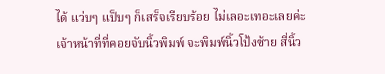ได้ แว่บๆ แป็บๆ ก็เสร็จเรียบร้อย ไม่เลอะเทอะเลยค่ะ
เจ้าหน้าที่ที่คอยจับนิ้วพิมพ์ จะพิมพ์นิ้วโป้งซ้าย สี่นิ้ว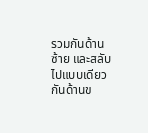รวมกันด้านซ้าย และสลับไปแบบเดียวกันด้านข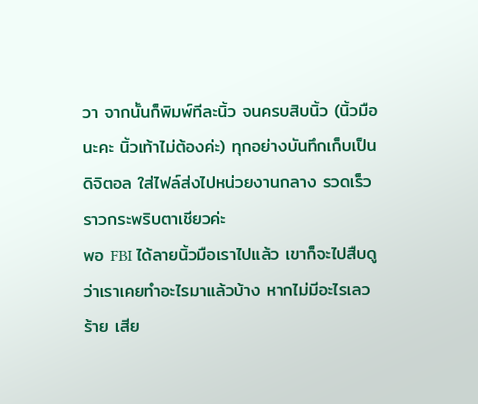วา จากนั้นก็พิมพ์ทีละนิ้ว จนครบสิบนิ้ว (นิ้วมือนะคะ นิ้วเท้าไม่ต้องค่ะ) ทุกอย่างบันทึกเก็บเป็นดิจิตอล ใส่ไฟล์ส่งไปหน่วยงานกลาง รวดเร็วราวกระพริบตาเชียวค่ะ
พอ FBI ได้ลายนิ้วมือเราไปแล้ว เขาก็จะไปสืบดูว่าเราเคยทำอะไรมาแล้วบ้าง หากไม่มีอะไรเลวร้าย เสีย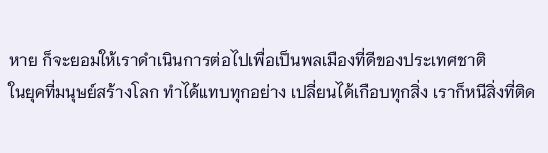หาย ก็จะยอมให้เราดำเนินการต่อไปเพื่อเป็นพลเมืองที่ดีของประเทศชาติ
ในยุคที่มนุษย์สร้างโลก ทำได้แทบทุกอย่าง เปลี่ยนได้เกือบทุกสิ่ง เราก็หนีสิ่งที่ติด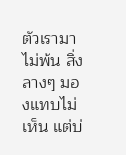ตัวเรามาไม่พ้น สิ่งลางๆ มองแทบไม่เห็น แต่บ่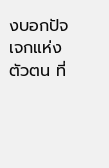งบอกปัจเจกแห่งตัวตน ที่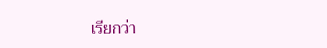เรียกว่า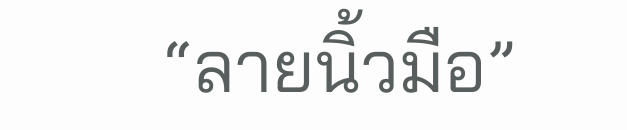“ลายนิ้วมือ”